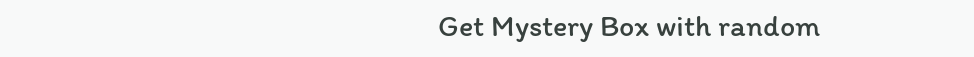Get Mystery Box with random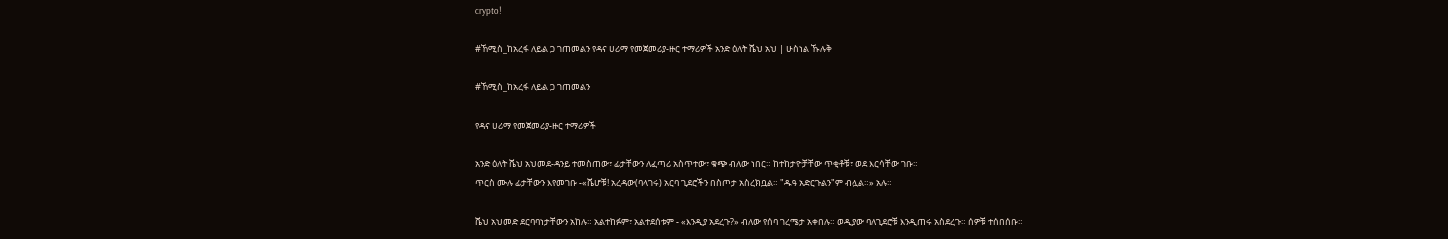crypto!

#ኸሚስ_ከአረፋ ለይል ጋ ገጠመልን የዳና ሀሪማ የመጀመሪያ-ዙር ተማሪዎች አንድ ዕለት ሼህ አህ | ሁስነል ኹሉቅ

#ኸሚስ_ከአረፋ ለይል ጋ ገጠመልን

የዳና ሀሪማ የመጀመሪያ-ዙር ተማሪዎች

አንድ ዕለት ሼህ አህመደ-ዳንይ ተመስጠው፣ ፊታቸውን ለፈጣሪ አስጥተው፣ ቁጭ ብለው ነበር። ከተከታዮቻቸው ጥቂቶቹ፣ ወደ እርሳቸው ገቡ።
ጥርስ ሙሉ ፊታቸውን እየመገቡ -«ሼሆቹ! አረዳው(ባላገሩ) አርባ ጊደሮችን በስጦታ አስረክቧል። "ዱዓ አድርጉልን"ም ብሏል።» አሉ።

ሼህ አህመድ ደርባባነታቸውን አከሉ። አልተከፉም፣ አልተደሰቱም - «እንዲያ አደረጉ?» ብለው የሰባ ገረሜታ አቀበሉ። ወዲያው ባለጊደሮቹ እንዲጠሩ አስደረጉ። ሰዎቹ ተሰበሰቡ።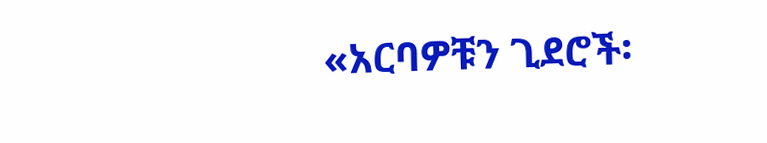«አርባዎቹን ጊደሮች፡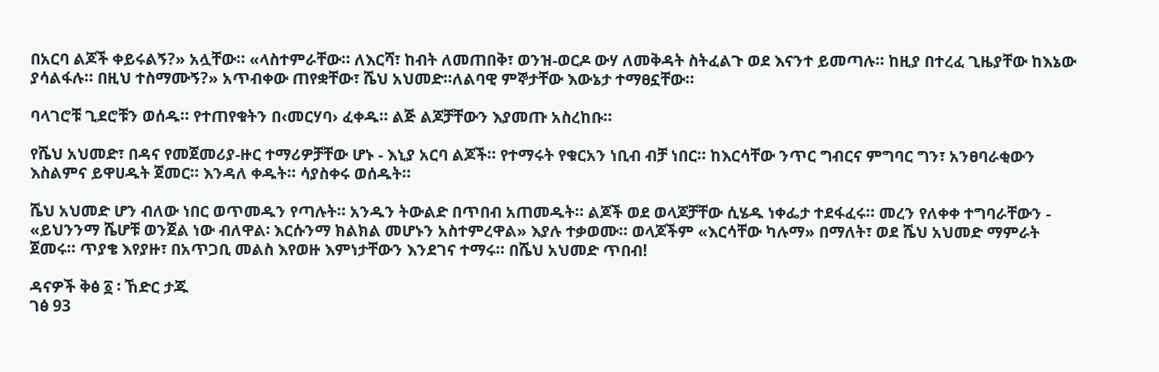በአርባ ልጆች ቀይሩልኝ?» አሏቸው። «ላስተምራቸው። ለእርሻ፣ ከብት ለመጠበቅ፣ ወንዝ-ወርዶ ውሃ ለመቅዳት ስትፈልጉ ወደ እናንተ ይመጣሉ። ከዚያ በተረፈ ጊዜያቸው ከእኔው ያሳልፋሉ። በዚህ ተስማሙኝ?» አጥብቀው ጠየቋቸው፣ ሼህ አህመድ።ለልባዊ ምኞታቸው እውኔታ ተማፀኗቸው።

ባላገሮቹ ጊደሮቹን ወሰዱ። የተጠየቁትን በ‹መርሃባ› ፈቀዱ። ልጅ ልጆቻቸውን እያመጡ አስረከቡ።

የሼህ አህመድ፣ በዳና የመጀመሪያ-ዙር ተማሪዎቻቸው ሆኑ - እኒያ አርባ ልጆች። የተማሩት የቁርአን ነቢብ ብቻ ነበር። ከእርሳቸው ንጥር ግብርና ምግባር ግን፣ አንፀባራቂውን እስልምና ይዋሀዱት ጀመር። እንዳለ ቀዱት። ሳያስቀሩ ወሰዱት።

ሼህ አህመድ ሆን ብለው ነበር ወጥመዱን የጣሉት። አንዱን ትውልድ በጥበብ አጠመዱት። ልጆች ወደ ወላጆቻቸው ሲሄዱ ነቀፌታ ተደፋፈሩ። መረን የለቀቀ ተግባራቸውን - «ይህንንማ ሼሆቹ ወንጀል ነው ብለዋል፡ እርሱንማ ክልክል መሆኑን አስተምረዋል» እያሉ ተቃወሙ። ወላጆችም «እርሳቸው ካሉማ» በማለት፣ ወደ ሼህ አህመድ ማምራት ጀመሩ። ጥያቄ እየያዙ፣ በአጥጋቢ መልስ እየወዙ እምነታቸውን እንደገና ተማሩ። በሼህ አህመድ ጥበብ!

ዳናዎች ቅፅ ፩ ፡ ኸድር ታጁ
ገፅ 93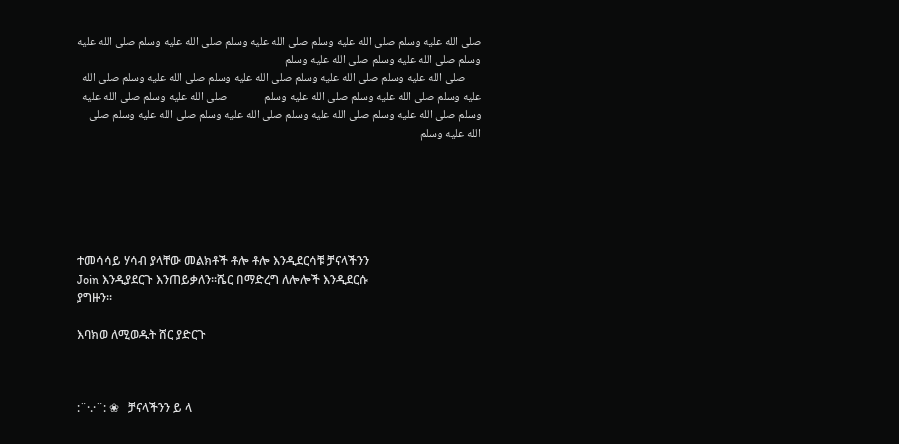صلى الله عليه وسلم صلى الله عليه وسلم صلى الله عليه وسلم صلى الله عليه وسلم صلى الله عليه وسلم صلى الله عليه وسلم صلى الله عليه وسلم
      صلى الله عليه وسلم صلى الله عليه وسلم صلى الله عليه وسلم صلى الله عليه وسلم صلى الله عليه وسلم صلى الله عليه وسلم صلى الله عليه وسلم              صلى الله عليه وسلم صلى الله عليه وسلم صلى الله عليه وسلم صلى الله عليه وسلم صلى الله عليه وسلم صلى الله عليه وسلم صلى الله عليه وسلم






ተመሳሳይ ሃሳብ ያላቸው መልክቶች ቶሎ ቶሎ እንዲደርሳቹ ቻናላችንን
Join እንዲያደርጉ እንጠይቃለን፡፡ሼር በማድረግ ለሎሎች እንዲደርሱ
ያግዙን፡፡

እባክወ ለሚወዱት ሸር ያድርጉ



:¨·.·¨: ❀   ቻናላችንን ይ ላ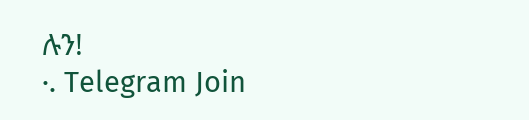ሉን!
·. Telegram Join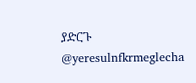ያድርጉ
@yeresulnfkrmeglecha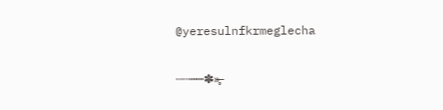@yeresulnfkrmeglecha

┄┄┉┉✽̶»̶̥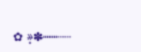✿ »̶̥✽̶┉┉┄┄